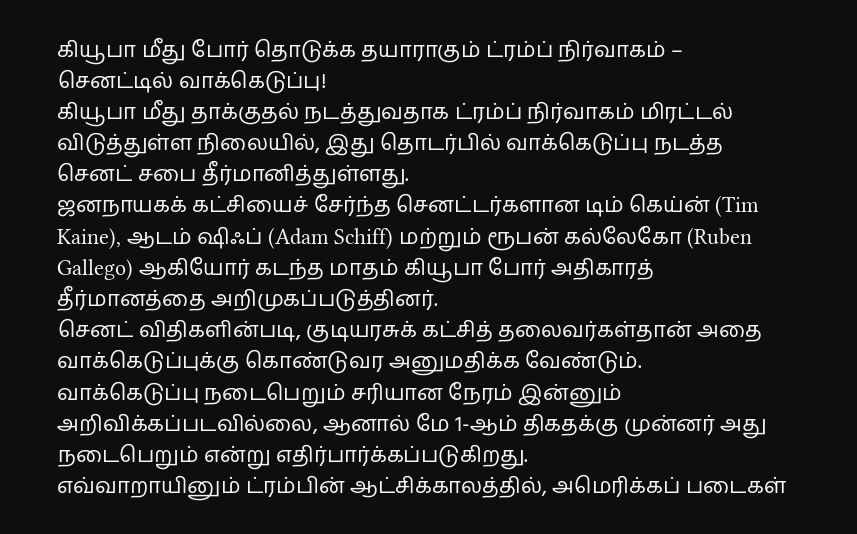கியூபா மீது போர் தொடுக்க தயாராகும் ட்ரம்ப் நிர்வாகம் – செனட்டில் வாக்கெடுப்பு!
கியூபா மீது தாக்குதல் நடத்துவதாக ட்ரம்ப் நிர்வாகம் மிரட்டல் விடுத்துள்ள நிலையில், இது தொடர்பில் வாக்கெடுப்பு நடத்த செனட் சபை தீர்மானித்துள்ளது.
ஜனநாயகக் கட்சியைச் சேர்ந்த செனட்டர்களான டிம் கெய்ன் (Tim Kaine), ஆடம் ஷிஃப் (Adam Schiff) மற்றும் ரூபன் கல்லேகோ (Ruben Gallego) ஆகியோர் கடந்த மாதம் கியூபா போர் அதிகாரத் தீர்மானத்தை அறிமுகப்படுத்தினர்.
செனட் விதிகளின்படி, குடியரசுக் கட்சித் தலைவர்கள்தான் அதை வாக்கெடுப்புக்கு கொண்டுவர அனுமதிக்க வேண்டும்.
வாக்கெடுப்பு நடைபெறும் சரியான நேரம் இன்னும் அறிவிக்கப்படவில்லை, ஆனால் மே 1-ஆம் திகதக்கு முன்னர் அது நடைபெறும் என்று எதிர்பார்க்கப்படுகிறது.
எவ்வாறாயினும் ட்ரம்பின் ஆட்சிக்காலத்தில், அமெரிக்கப் படைகள்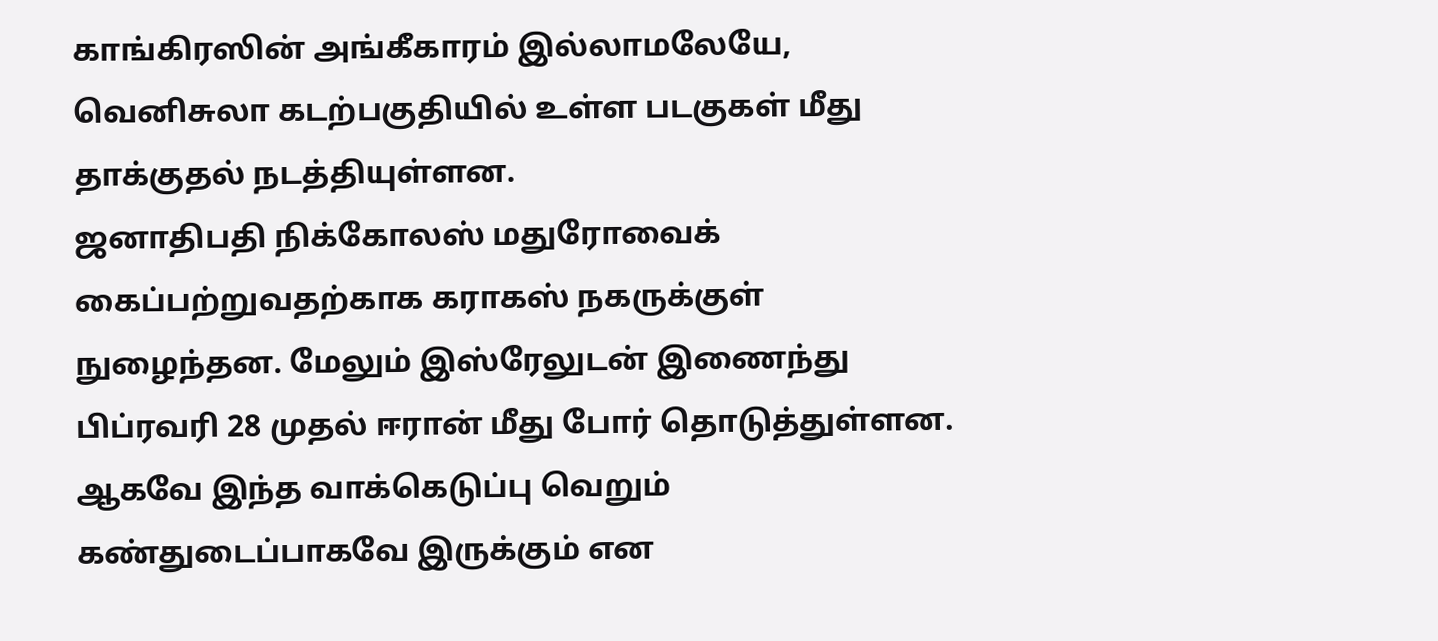காங்கிரஸின் அங்கீகாரம் இல்லாமலேயே, வெனிசுலா கடற்பகுதியில் உள்ள படகுகள் மீது தாக்குதல் நடத்தியுள்ளன.
ஜனாதிபதி நிக்கோலஸ் மதுரோவைக் கைப்பற்றுவதற்காக கராகஸ் நகருக்குள் நுழைந்தன. மேலும் இஸ்ரேலுடன் இணைந்து பிப்ரவரி 28 முதல் ஈரான் மீது போர் தொடுத்துள்ளன.
ஆகவே இந்த வாக்கெடுப்பு வெறும் கண்துடைப்பாகவே இருக்கும் என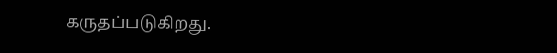கருதப்படுகிறது.